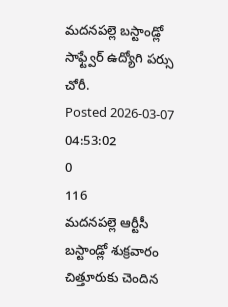మదనపల్లె బస్టాండ్లో సాఫ్ట్వేర్ ఉద్యోగి పర్సు చోరీ.
Posted 2026-03-07 04:53:02
0
116
మదనపల్లె ఆర్టీసీ బస్టాండ్లో శుక్రవారం చిత్తూరుకు చెందిన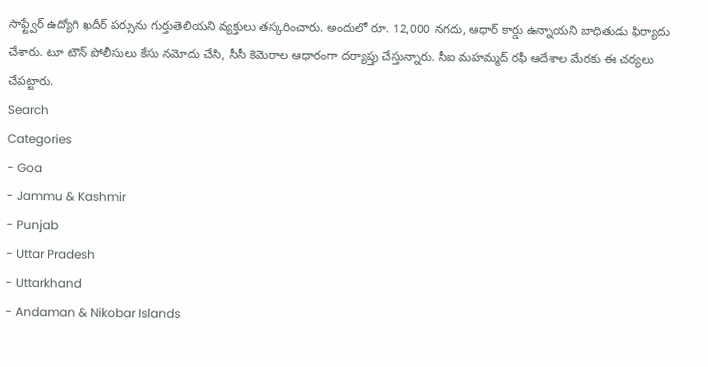సాఫ్ట్వేర్ ఉద్యోగి ఖదీర్ పర్సును గుర్తుతెలియని వ్యక్తులు తస్కరించారు. అందులో రూ. 12,000 నగదు, ఆధార్ కార్డు ఉన్నాయని బాధితుడు ఫిర్యాదు చేశారు. టూ టౌన్ పోలీసులు కేసు నమోదు చేసి, సీసీ కెమెరాల ఆధారంగా దర్యాప్తు చేస్తున్నారు. సీఐ మహమ్మద్ రఫీ ఆదేశాల మేరకు ఈ చర్యలు చేపట్టారు.
Search
Categories
- Goa
- Jammu & Kashmir
- Punjab
- Uttar Pradesh
- Uttarkhand
- Andaman & Nikobar Islands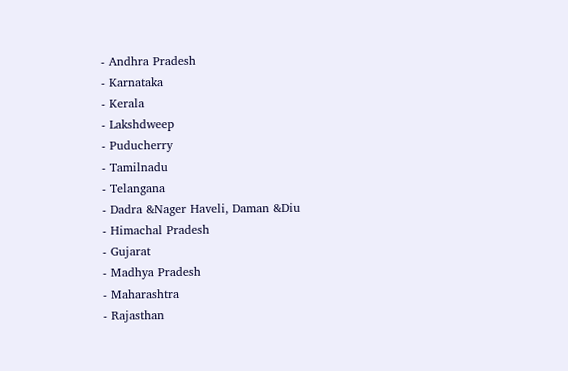- Andhra Pradesh
- Karnataka
- Kerala
- Lakshdweep
- Puducherry
- Tamilnadu
- Telangana
- Dadra &Nager Haveli, Daman &Diu
- Himachal Pradesh
- Gujarat
- Madhya Pradesh
- Maharashtra
- Rajasthan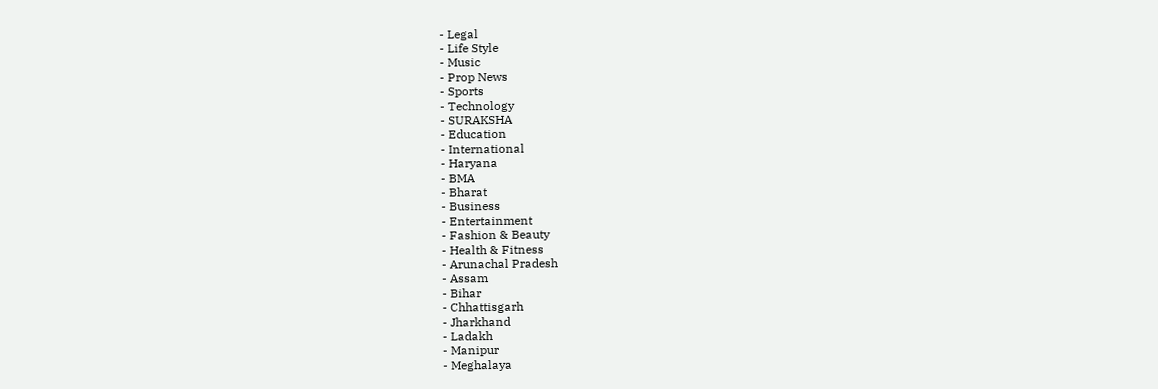- Legal
- Life Style
- Music
- Prop News
- Sports
- Technology
- SURAKSHA
- Education
- International
- Haryana
- BMA
- Bharat
- Business
- Entertainment
- Fashion & Beauty
- Health & Fitness
- Arunachal Pradesh
- Assam
- Bihar
- Chhattisgarh
- Jharkhand
- Ladakh
- Manipur
- Meghalaya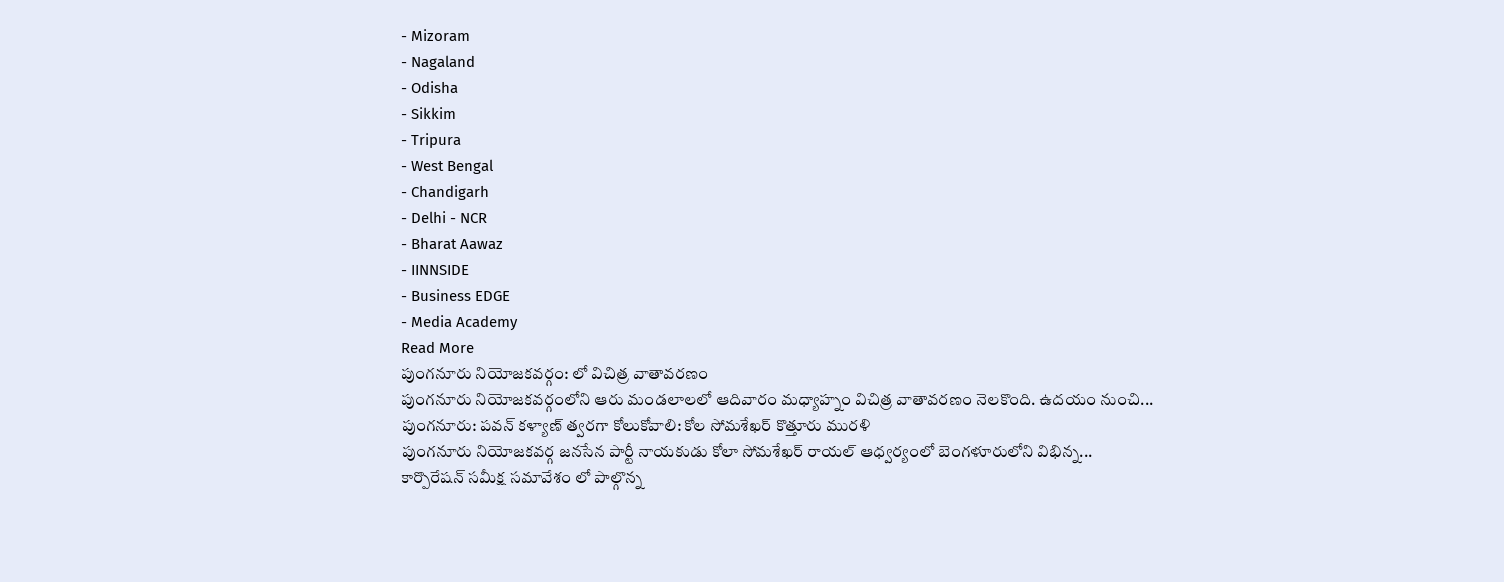- Mizoram
- Nagaland
- Odisha
- Sikkim
- Tripura
- West Bengal
- Chandigarh
- Delhi - NCR
- Bharat Aawaz
- IINNSIDE
- Business EDGE
- Media Academy
Read More
పుంగనూరు నియోజకవర్గం: లో విచిత్ర వాతావరణం
పుంగనూరు నియోజకవర్గంలోని ఆరు మండలాలలో ఆదివారం మధ్యాహ్నం విచిత్ర వాతావరణం నెలకొంది. ఉదయం నుంచి...
పుంగనూరు: పవన్ కళ్యాణ్ త్వరగా కోలుకోవాలి: కోల సోమశేఖర్ కొత్తూరు మురళి
పుంగనూరు నియోజకవర్గ జనసేన పార్టీ నాయకుడు కోలా సోమశేఖర్ రాయల్ ఆధ్వర్యంలో బెంగళూరులోని విభిన్న...
కార్పొరేషన్ సమీక్ష సమావేశం లో పాల్గొన్న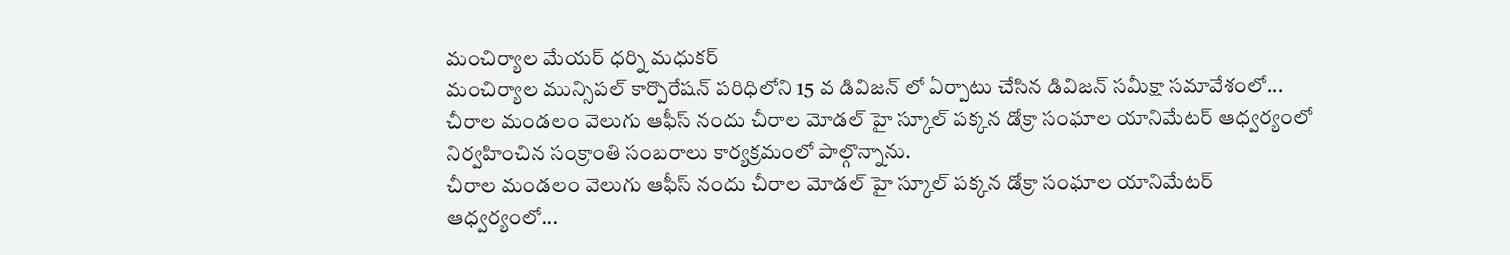మంచిర్యాల మేయర్ ధర్ని మధుకర్
మంచిర్యాల మున్సిపల్ కార్పొరేషన్ పరిధిలోని 15 వ డివిజన్ లో ఏర్పాటు చేసిన డివిజన్ సమీక్షా సమావేశంలో...
చీరాల మండలం వెలుగు ఆఫీస్ నందు చీరాల మోడల్ హై స్కూల్ పక్కన డోక్రా సంఘాల యానిమేటర్ ఆధ్వర్యంలో నిర్వహించిన సంక్రాంతి సంబరాలు కార్యక్రమంలో పాల్గొన్నాను.
చీరాల మండలం వెలుగు ఆఫీస్ నందు చీరాల మోడల్ హై స్కూల్ పక్కన డోక్రా సంఘాల యానిమేటర్ ఆధ్వర్యంలో...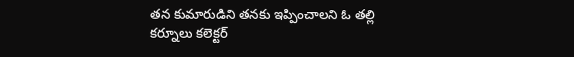తన కుమారుడిని తనకు ఇప్పించాలని ఓ తల్లి
కర్నూలు కలెక్టర్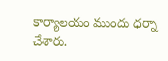కార్యాలయం ముందు ధర్నా చేశారు.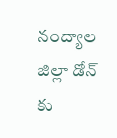నంద్యాల జిల్లా డోన్ కు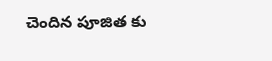చెందిన పూజిత కు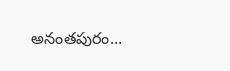అనంతపురం...